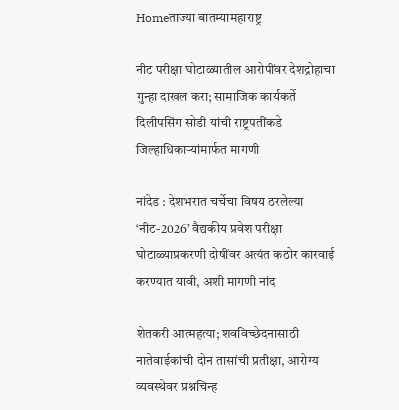Homeताज्या बातम्यामहाराष्ट्र

नीट परीक्षा घोटाळ्यातील आरोपींवर देशद्रोहाचा गुन्हा दाखल करा; सामाजिक कार्यकर्ते दिलीपसिंग सोडी यांची राष्ट्रपतींकडे जिल्हाधिकार्‍यांमार्फत मागणी

नांदेड : देशभरात चर्चेचा विषय ठरलेल्या ‘नीट-2026’ वैद्यकीय प्रवेश परीक्षा घोटाळ्याप्रकरणी दोषींवर अत्यंत कठोर कारवाई करण्यात यावी, अशी मागणी नांद

शेतकरी आत्महत्या; शवविच्छेदनासाठी नातेवाईकांची दोन तासांची प्रतीक्षा, आरोग्य व्यवस्थेवर प्रश्नचिन्ह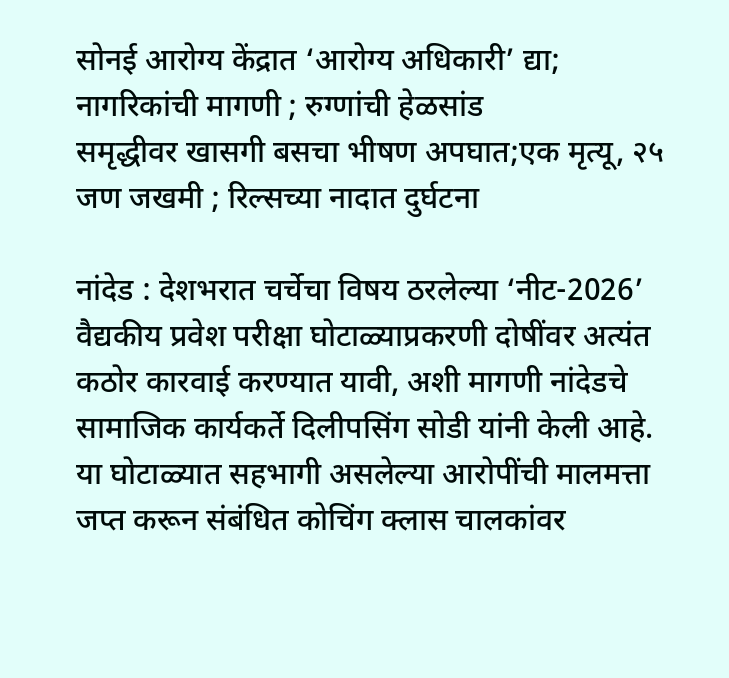सोनई आरोग्य केंद्रात ‘आरोग्य अधिकारी’ द्या; नागरिकांची मागणी ; रुग्णांची हेळसांड
समृद्धीवर खासगी बसचा भीषण अपघात;एक मृत्यू, २५ जण जखमी ; रिल्सच्या नादात दुर्घटना

नांदेड : देशभरात चर्चेचा विषय ठरलेल्या ‘नीट-2026’ वैद्यकीय प्रवेश परीक्षा घोटाळ्याप्रकरणी दोषींवर अत्यंत कठोर कारवाई करण्यात यावी, अशी मागणी नांदेडचे सामाजिक कार्यकर्ते दिलीपसिंग सोडी यांनी केली आहे.  या घोटाळ्यात सहभागी असलेल्या आरोपींची मालमत्ता जप्त करून संबंधित कोचिंग क्लास चालकांवर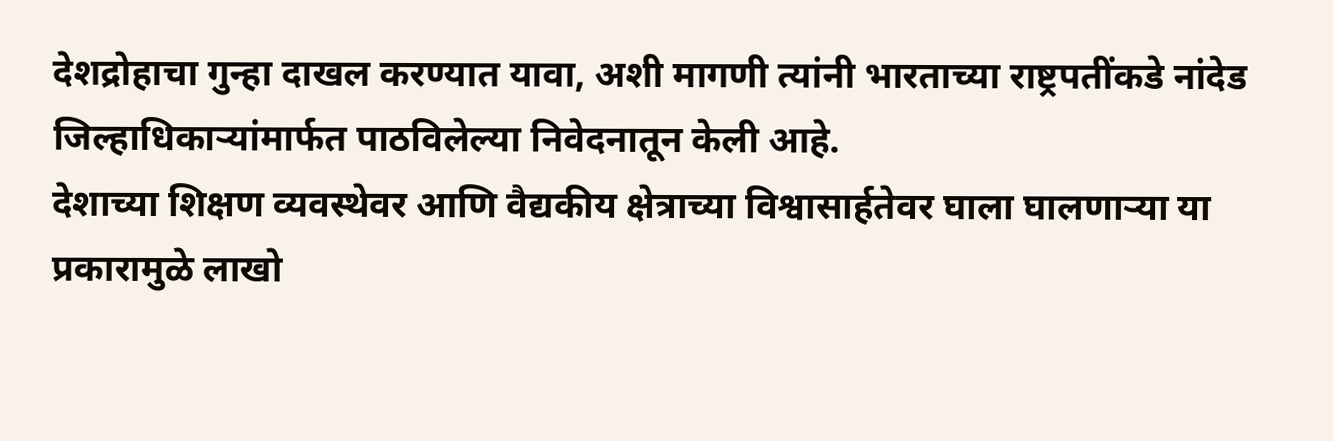देशद्रोहाचा गुन्हा दाखल करण्यात यावा, अशी मागणी त्यांनी भारताच्या राष्ट्रपतींकडे नांदेड जिल्हाधिकार्‍यांमार्फत पाठविलेल्या निवेदनातून केली आहे.
देशाच्या शिक्षण व्यवस्थेवर आणि वैद्यकीय क्षेत्राच्या विश्वासार्हतेवर घाला घालणार्‍या या प्रकारामुळे लाखो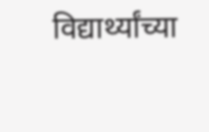विद्यार्थ्यांच्या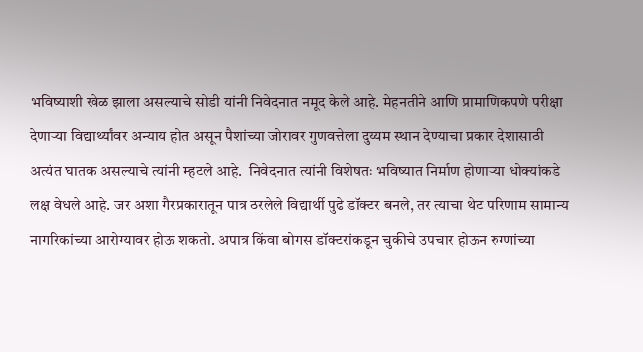भविष्याशी खेळ झाला असल्याचे सोडी यांनी निवेदनात नमूद केले आहे. मेहनतीने आणि प्रामाणिकपणे परीक्षा देणार्‍या विद्यार्थ्यांवर अन्याय होत असून पैशांच्या जोरावर गुणवत्तेला दुय्यम स्थान देण्याचा प्रकार देशासाठी अत्यंत घातक असल्याचे त्यांनी म्हटले आहे.  निवेदनात त्यांनी विशेषतः भविष्यात निर्माण होणार्‍या धोक्यांकडे लक्ष वेधले आहे. जर अशा गैरप्रकारातून पात्र ठरलेले विद्यार्थी पुढे डॉक्टर बनले, तर त्याचा थेट परिणाम सामान्य नागरिकांच्या आरोग्यावर होऊ शकतो. अपात्र किंवा बोगस डॉक्टरांकडून चुकीचे उपचार होऊन रुग्णांच्या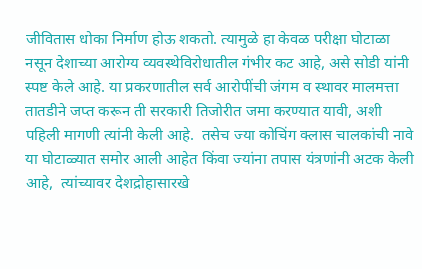जीवितास धोका निर्माण होऊ शकतो. त्यामुळे हा केवळ परीक्षा घोटाळा नसून देशाच्या आरोग्य व्यवस्थेविरोधातील गंभीर कट आहे, असे सोडी यांनी स्पष्ट केले आहे. या प्रकरणातील सर्व आरोपींची जंगम व स्थावर मालमत्ता तातडीने जप्त करून ती सरकारी तिजोरीत जमा करण्यात यावी, अशी पहिली मागणी त्यांनी केली आहे.  तसेच ज्या कोचिंग क्लास चालकांची नावे या घोटाळ्यात समोर आली आहेत किंवा ज्यांना तपास यंत्रणांनी अटक केली आहे,  त्यांच्यावर देशद्रोहासारखे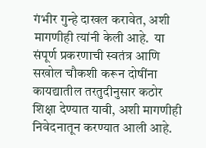गंभीर गुन्हे दाखल करावेत, अशी मागणीही त्यांनी केली आहे.  या संपूर्ण प्रकरणाची स्वतंत्र आणि सखोल चौकशी करून दोषींना कायद्यातील तरतुदीनुसार कठोर शिक्षा देण्यात यावी, अशी मागणीही निवेदनातून करण्यात आली आहे.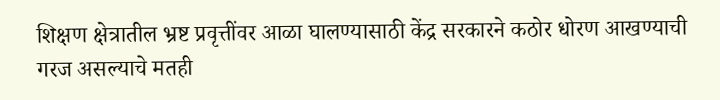शिक्षण क्षेत्रातील भ्रष्ट प्रवृत्तींवर आळा घालण्यासाठी केंद्र सरकारने कठोर धोरण आखण्याची गरज असल्याचे मतही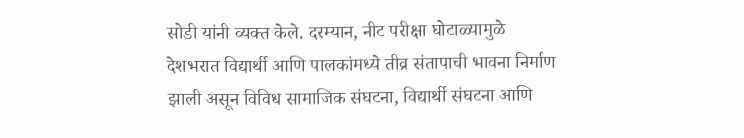सोडी यांनी व्यक्त केले. दरम्यान, नीट परीक्षा घोटाळ्यामुळे देशभरात विद्यार्थी आणि पालकांमध्ये तीव्र संतापाची भावना निर्माण झाली असून विविध सामाजिक संघटना, विद्यार्थी संघटना आणि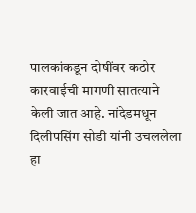पालकांकडून दोषींवर कठोर कारवाईची मागणी सातत्याने केली जात आहे. नांदेडमधून दिलीपसिंग सोडी यांनी उचललेला हा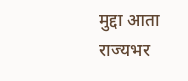मुद्दा आता राज्यभर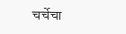चर्चेचा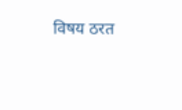विषय ठरत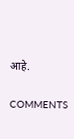आहे.

COMMENTS